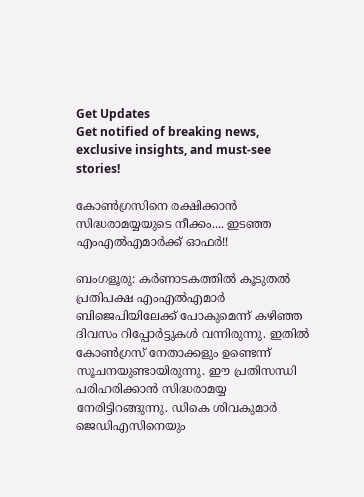Get Updates
Get notified of breaking news, exclusive insights, and must-see stories!

കോണ്‍ഗ്രസിനെ രക്ഷിക്കാന്‍ സിദ്ധരാമയ്യയുടെ നീക്കം.... ഇടഞ്ഞ എംഎല്‍എമാര്‍ക്ക് ഓഫര്‍!!

ബംഗളൂരു: കര്‍ണാടകത്തില്‍ കൂടുതല്‍ പ്രതിപക്ഷ എംഎല്‍എമാര്‍ ബിജെപിയിലേക്ക് പോകുമെന്ന് കഴിഞ്ഞ ദിവസം റിപ്പോര്‍ട്ടുകള്‍ വന്നിരുന്നു. ഇതില്‍ കോണ്‍ഗ്രസ് നേതാക്കളും ഉണ്ടെന്ന് സൂചനയുണ്ടായിരുന്നു. ഈ പ്രതിസന്ധി പരിഹരിക്കാന്‍ സിദ്ധരാമയ്യ നേരിട്ടിറങ്ങുന്നു. ഡികെ ശിവകുമാര്‍ ജെഡിഎസിനെയും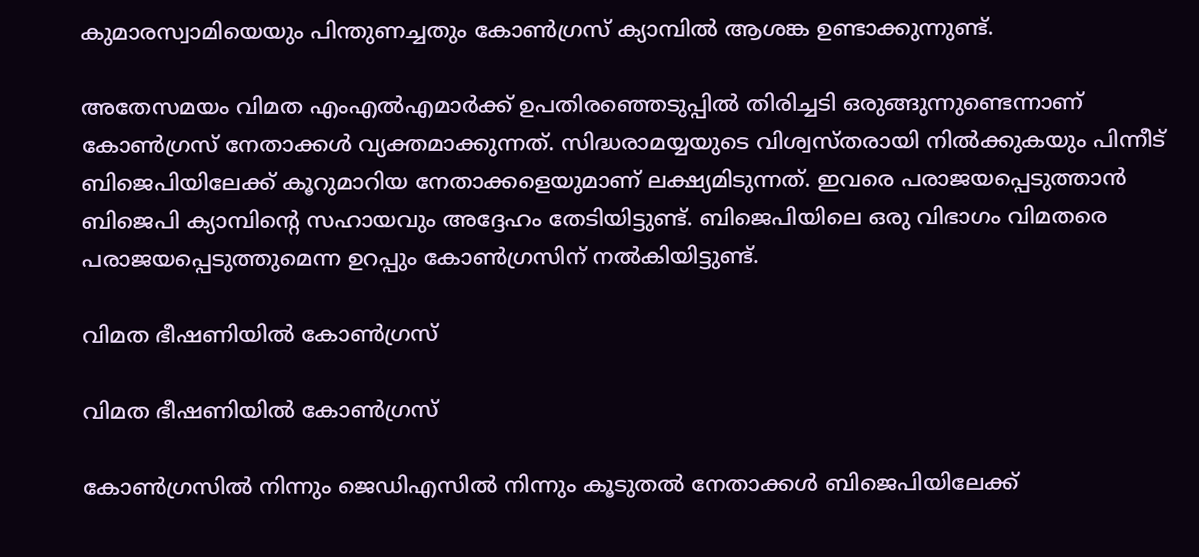കുമാരസ്വാമിയെയും പിന്തുണച്ചതും കോണ്‍ഗ്രസ് ക്യാമ്പില്‍ ആശങ്ക ഉണ്ടാക്കുന്നുണ്ട്.

അതേസമയം വിമത എംഎല്‍എമാര്‍ക്ക് ഉപതിരഞ്ഞെടുപ്പില്‍ തിരിച്ചടി ഒരുങ്ങുന്നുണ്ടെന്നാണ് കോണ്‍ഗ്രസ് നേതാക്കള്‍ വ്യക്തമാക്കുന്നത്. സിദ്ധരാമയ്യയുടെ വിശ്വസ്തരായി നില്‍ക്കുകയും പിന്നീട് ബിജെപിയിലേക്ക് കൂറുമാറിയ നേതാക്കളെയുമാണ് ലക്ഷ്യമിടുന്നത്. ഇവരെ പരാജയപ്പെടുത്താന്‍ ബിജെപി ക്യാമ്പിന്റെ സഹായവും അദ്ദേഹം തേടിയിട്ടുണ്ട്. ബിജെപിയിലെ ഒരു വിഭാഗം വിമതരെ പരാജയപ്പെടുത്തുമെന്ന ഉറപ്പും കോണ്‍ഗ്രസിന് നല്‍കിയിട്ടുണ്ട്.

വിമത ഭീഷണിയില്‍ കോണ്‍ഗ്രസ്

വിമത ഭീഷണിയില്‍ കോണ്‍ഗ്രസ്

കോണ്‍ഗ്രസില്‍ നിന്നും ജെഡിഎസില്‍ നിന്നും കൂടുതല്‍ നേതാക്കള്‍ ബിജെപിയിലേക്ക്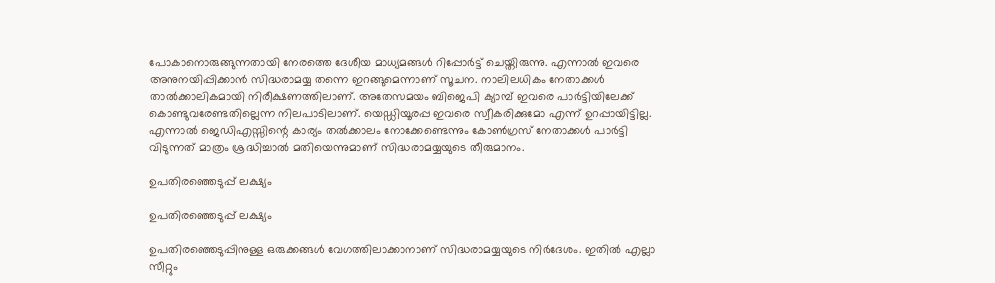പോകാനൊരുങ്ങുന്നതായി നേരത്തെ ദേശീയ മാധ്യമങ്ങള്‍ റിപ്പോര്‍ട്ട് ചെയ്തിരുന്നു. എന്നാല്‍ ഇവരെ അനുനയിപ്പിക്കാന്‍ സിദ്ധരാമയ്യ തന്നെ ഇറങ്ങുമെന്നാണ് സൂചന. നാലിലധികം നേതാക്കള്‍ താല്‍ക്കാലികമായി നിരീക്ഷണത്തിലാണ്. അതേസമയം ബിജെപി ക്യാമ്പ് ഇവരെ പാര്‍ട്ടിയിലേക്ക് കൊണ്ടുവരേണ്ടതില്ലെന്ന നിലപാടിലാണ്. യെഡ്ഡിയൂരപ്പ ഇവരെ സ്വീകരിക്കുമോ എന്ന് ഉറപ്പായിട്ടില്ല. എന്നാല്‍ ജെഡിഎസ്സിന്റെ കാര്യം തല്‍ക്കാലം നോക്കേണ്ടെന്നും കോണ്‍ഗ്രസ് നേതാക്കള്‍ പാര്‍ട്ടി വിടുന്നത് മാത്രം ശ്രദ്ധിച്ചാല്‍ മതിയെന്നുമാണ് സിദ്ധരാമയ്യയുടെ തീരുമാനം.

ഉപതിരഞ്ഞെടുപ്പ് ലക്ഷ്യം

ഉപതിരഞ്ഞെടുപ്പ് ലക്ഷ്യം

ഉപതിരഞ്ഞെടുപ്പിനുള്ള ഒരുക്കങ്ങള്‍ വേഗത്തിലാക്കാനാണ് സിദ്ധരാമയ്യയുടെ നിര്‍ദേശം. ഇതില്‍ എല്ലാ സീറ്റും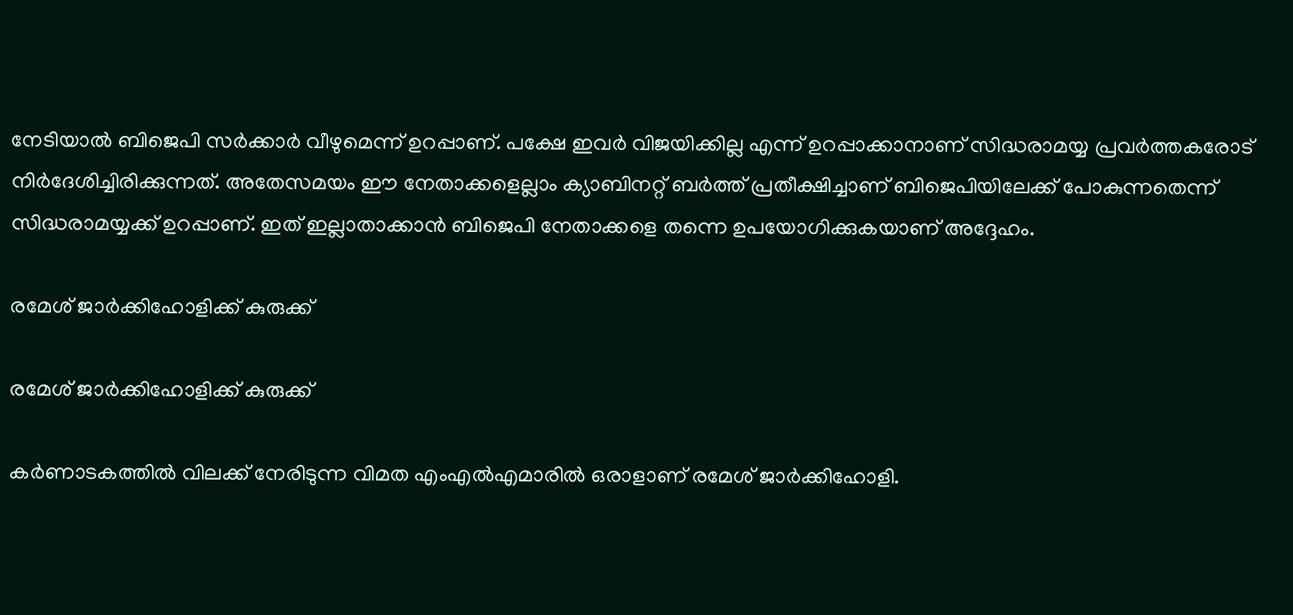നേടിയാല്‍ ബിജെപി സര്‍ക്കാര്‍ വീഴുമെന്ന് ഉറപ്പാണ്. പക്ഷേ ഇവര്‍ വിജയിക്കില്ല എന്ന് ഉറപ്പാക്കാനാണ് സിദ്ധരാമയ്യ പ്രവര്‍ത്തകരോട് നിര്‍ദേശിച്ചിരിക്കുന്നത്. അതേസമയം ഈ നേതാക്കളെല്ലാം ക്യാബിനറ്റ് ബര്‍ത്ത് പ്രതീക്ഷിച്ചാണ് ബിജെപിയിലേക്ക് പോകുന്നതെന്ന് സിദ്ധരാമയ്യക്ക് ഉറപ്പാണ്. ഇത് ഇല്ലാതാക്കാന്‍ ബിജെപി നേതാക്കളെ തന്നെ ഉപയോഗിക്കുകയാണ് അദ്ദേഹം.

രമേശ് ജാര്‍ക്കിഹോളിക്ക് കുരുക്ക്

രമേശ് ജാര്‍ക്കിഹോളിക്ക് കുരുക്ക്

കര്‍ണാടകത്തില്‍ വിലക്ക് നേരിടുന്ന വിമത എംഎല്‍എമാരില്‍ ഒരാളാണ് രമേശ് ജാര്‍ക്കിഹോളി.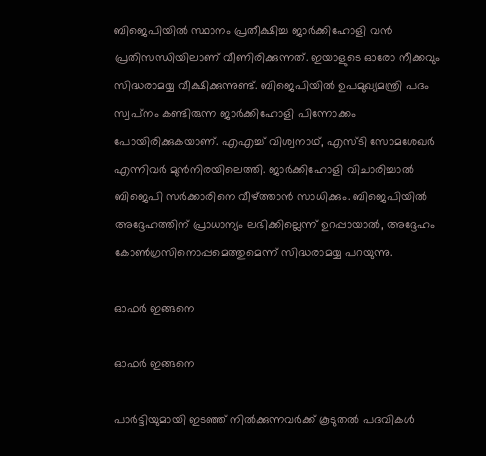ബിജെപിയില്‍ സ്ഥാനം പ്രതീക്ഷിച്ച ജാര്‍ക്കിഹോളി വന്‍ പ്രതിസന്ധിയിലാണ് വീണിരിക്കുന്നത്. ഇയാളുടെ ഓരോ നീക്കവും സിദ്ധരാമയ്യ വീക്ഷിക്കുന്നുണ്ട്. ബിജെപിയില്‍ ഉപമുഖ്യമന്ത്രി പദം സ്വപ്‌നം കണ്ടിരുന്ന ജാര്‍ക്കിഹോളി പിന്നോക്കം പോയിരിക്കുകയാണ്. എഎച്ച് വിശ്വനാഥ്, എസ്ടി സോമശേഖര്‍ എന്നിവര്‍ മുന്‍നിരയിലെത്തി. ജാര്‍ക്കിഹോളി വിചാരിച്ചാല്‍ ബിജെപി സര്‍ക്കാരിനെ വീഴ്ത്താന്‍ സാധിക്കും. ബിജെപിയില്‍ അദ്ദേഹത്തിന് പ്രാധാന്യം ലഭിക്കില്ലെന്ന് ഉറപ്പായാല്‍, അദ്ദേഹം കോണ്‍ഗ്രസിനൊപ്പമെത്തുമെന്ന് സിദ്ധരാമയ്യ പറയുന്നു.

ഓഫര്‍ ഇങ്ങനെ

ഓഫര്‍ ഇങ്ങനെ

പാര്‍ട്ടിയുമായി ഇടഞ്ഞ് നില്‍ക്കുന്നവര്‍ക്ക് കൂടുതല്‍ പദവികള്‍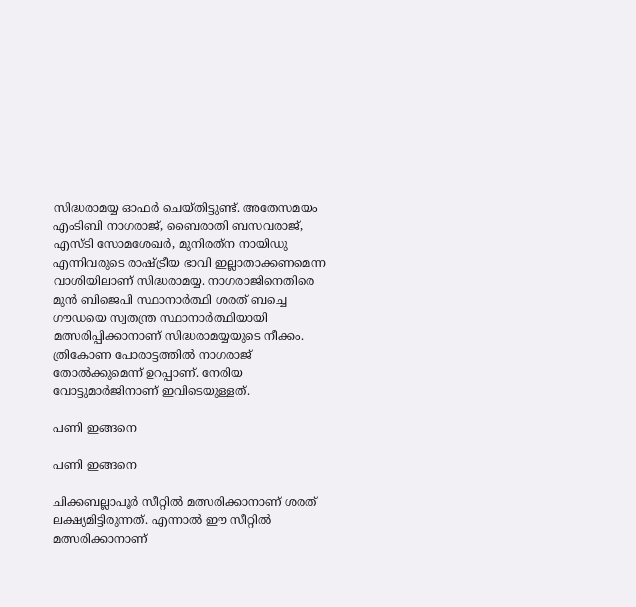സിദ്ധരാമയ്യ ഓഫര്‍ ചെയ്തിട്ടുണ്ട്. അതേസമയം എംടിബി നാഗരാജ്, ബൈരാതി ബസവരാജ്, എസ്ടി സോമശേഖര്‍, മുനിരത്‌ന നായിഡു എന്നിവരുടെ രാഷ്ട്രീയ ഭാവി ഇല്ലാതാക്കണമെന്ന വാശിയിലാണ് സിദ്ധരാമയ്യ. നാഗരാജിനെതിരെ മുന്‍ ബിജെപി സ്ഥാനാര്‍ത്ഥി ശരത് ബച്ചെ ഗൗഡയെ സ്വതന്ത്ര സ്ഥാനാര്‍ത്ഥിയായി മത്സരിപ്പിക്കാനാണ് സിദ്ധരാമയ്യയുടെ നീക്കം. ത്രികോണ പോരാട്ടത്തില്‍ നാഗരാജ് തോല്‍ക്കുമെന്ന് ഉറപ്പാണ്. നേരിയ വോട്ടുമാര്‍ജിനാണ് ഇവിടെയുള്ളത്.

പണി ഇങ്ങനെ

പണി ഇങ്ങനെ

ചിക്കബല്ലാപൂര്‍ സീറ്റില്‍ മത്സരിക്കാനാണ് ശരത് ലക്ഷ്യമിട്ടിരുന്നത്. എന്നാല്‍ ഈ സീറ്റില്‍ മത്സരിക്കാനാണ്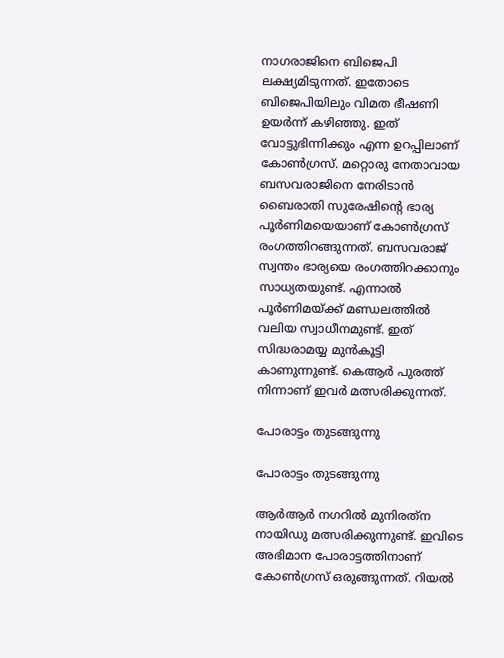നാഗരാജിനെ ബിജെപി ലക്ഷ്യമിടുന്നത്. ഇതോടെ ബിജെപിയിലും വിമത ഭീഷണി ഉയര്‍ന്ന് കഴിഞ്ഞു. ഇത് വോട്ടുഭിന്നിക്കും എന്ന ഉറപ്പിലാണ് കോണ്‍ഗ്രസ്. മറ്റൊരു നേതാവായ ബസവരാജിനെ നേരിടാന്‍ ബൈരാതി സുരേഷിന്റെ ഭാര്യ പൂര്‍ണിമയെയാണ് കോണ്‍ഗ്രസ് രംഗത്തിറങ്ങുന്നത്. ബസവരാജ് സ്വന്തം ഭാര്യയെ രംഗത്തിറക്കാനും സാധ്യതയുണ്ട്. എന്നാല്‍ പൂര്‍ണിമയ്ക്ക് മണ്ഡലത്തില്‍ വലിയ സ്വാധീനമുണ്ട്. ഇത് സിദ്ധരാമയ്യ മുന്‍കൂട്ടി കാണുന്നുണ്ട്. കെആര്‍ പുരത്ത് നിന്നാണ് ഇവര്‍ മത്സരിക്കുന്നത്.

പോരാട്ടം തുടങ്ങുന്നു

പോരാട്ടം തുടങ്ങുന്നു

ആര്‍ആര്‍ നഗറില്‍ മുനിരത്‌ന നായിഡു മത്സരിക്കുന്നുണ്ട്. ഇവിടെ അഭിമാന പോരാട്ടത്തിനാണ് കോണ്‍ഗ്രസ് ഒരുങ്ങുന്നത്. റിയല്‍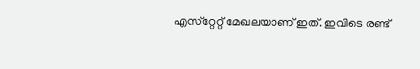എസ്‌റ്റേറ്റ് മേഖലയാണ് ഇത്. ഇവിടെ രണ്ട്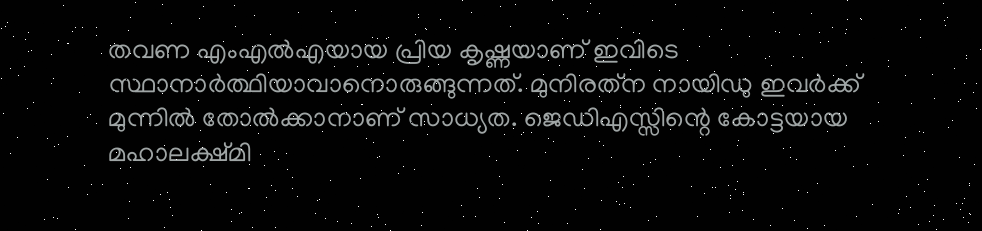തവണ എംഎല്‍എയായ പ്രിയ കൃഷ്ണയാണ് ഇവിടെ സ്ഥാനാര്‍ത്ഥിയാവാനൊരുങ്ങുന്നത്. മുനിരത്‌ന നായിഡു ഇവര്‍ക്ക് മുന്നില്‍ തോല്‍ക്കാനാണ് സാധ്യത. ജെഡിഎസ്സിന്റെ കോട്ടയായ മഹാലക്ഷ്മി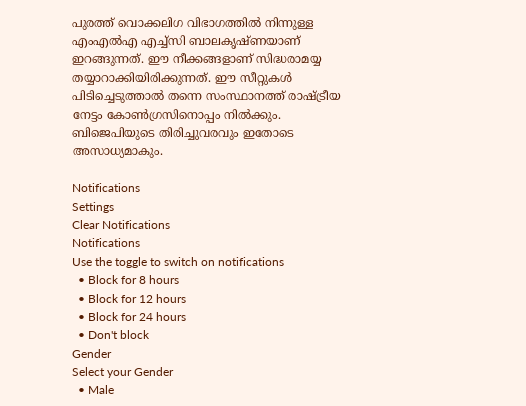പുരത്ത് വൊക്കലിഗ വിഭാഗത്തില്‍ നിന്നുള്ള എംഎല്‍എ എച്ച്‌സി ബാലകൃഷ്ണയാണ് ഇറങ്ങുന്നത്. ഈ നീക്കങ്ങളാണ് സിദ്ധരാമയ്യ തയ്യാറാക്കിയിരിക്കുന്നത്. ഈ സീറ്റുകള്‍ പിടിച്ചെടുത്താല്‍ തന്നെ സംസ്ഥാനത്ത് രാഷ്ട്രീയ നേട്ടം കോണ്‍ഗ്രസിനൊപ്പം നില്‍ക്കും. ബിജെപിയുടെ തിരിച്ചുവരവും ഇതോടെ അസാധ്യമാകും.

Notifications
Settings
Clear Notifications
Notifications
Use the toggle to switch on notifications
  • Block for 8 hours
  • Block for 12 hours
  • Block for 24 hours
  • Don't block
Gender
Select your Gender
  • Male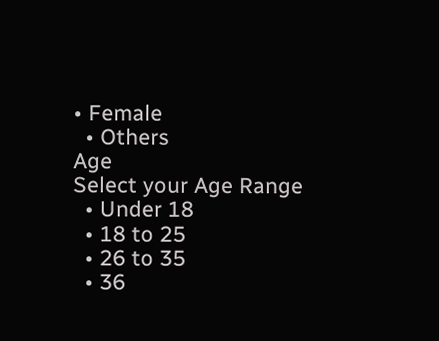• Female
  • Others
Age
Select your Age Range
  • Under 18
  • 18 to 25
  • 26 to 35
  • 36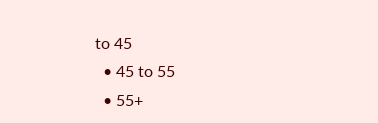to 45
  • 45 to 55
  • 55+